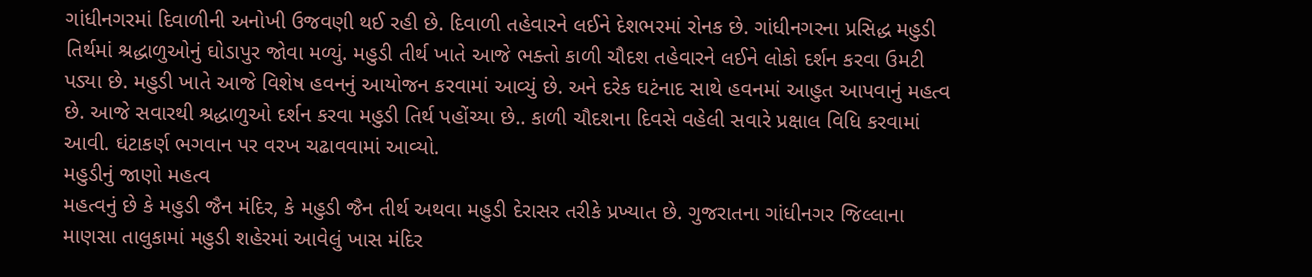ગાંધીનગરમાં દિવાળીની અનોખી ઉજવણી થઈ રહી છે. દિવાળી તહેવારને લઈને દેશભરમાં રોનક છે. ગાંધીનગરના પ્રસિદ્ધ મહુડી તિર્થમાં શ્રદ્ધાળુઓનું ઘોડાપુર જોવા મળ્યું. મહુડી તીર્થ ખાતે આજે ભક્તો કાળી ચૌદશ તહેવારને લઈને લોકો દર્શન કરવા ઉમટી પડ્યા છે. મહુડી ખાતે આજે વિશેષ હવનનું આયોજન કરવામાં આવ્યું છે. અને દરેક ઘટંનાદ સાથે હવનમાં આહુત આપવાનું મહત્વ છે. આજે સવારથી શ્રદ્ધાળુઓ દર્શન કરવા મહુડી તિર્થ પહોંચ્યા છે.. કાળી ચૌદશના દિવસે વહેલી સવારે પ્રક્ષાલ વિધિ કરવામાં આવી. ઘંટાકર્ણ ભગવાન પર વરખ ચઢાવવામાં આવ્યો.
મહુડીનું જાણો મહત્વ
મહત્વનું છે કે મહુડી જૈન મંદિર, કે મહુડી જૈન તીર્થ અથવા મહુડી દેરાસર તરીકે પ્રખ્યાત છે. ગુજરાતના ગાંધીનગર જિલ્લાના માણસા તાલુકામાં મહુડી શહેરમાં આવેલું ખાસ મંદિર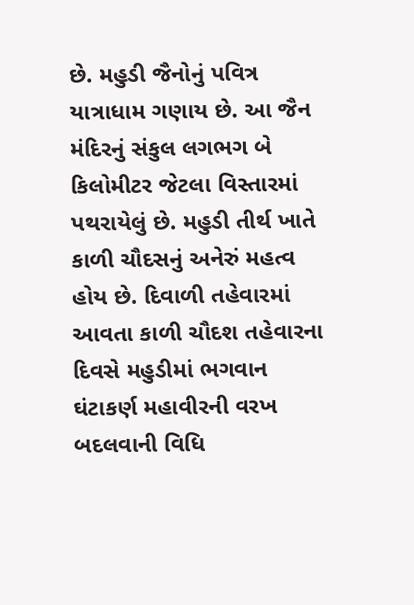છે. મહુડી જૈનોનું પવિત્ર યાત્રાધામ ગણાય છે. આ જૈન મંદિરનું સંકુલ લગભગ બે કિલોમીટર જેટલા વિસ્તારમાં પથરાયેલું છે. મહુડી તીર્થ ખાતે કાળી ચૌદસનું અનેરું મહત્વ હોય છે. દિવાળી તહેવારમાં આવતા કાળી ચૌદશ તહેવારના દિવસે મહુડીમાં ભગવાન ઘંટાકર્ણ મહાવીરની વરખ બદલવાની વિધિ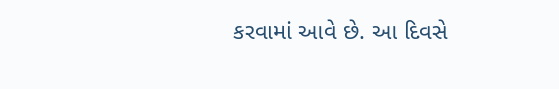કરવામાં આવે છે. આ દિવસે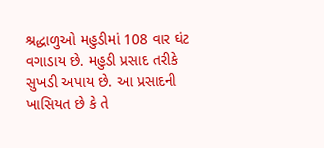શ્રદ્ધાળુઓ મહુડીમાં 108 વાર ઘંટ વગાડાય છે. મહુડી પ્રસાદ તરીકે સુખડી અપાય છે. આ પ્રસાદની ખાસિયત છે કે તે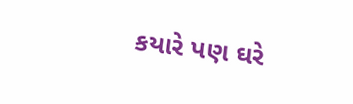કયારે પણ ઘરે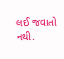લઈ જવાતો નથી.